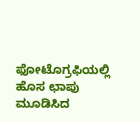ಫೋಟೊಗ್ರಫಿಯಲ್ಲಿ ಹೊಸ ಛಾಪು ಮೂಡಿಸಿದ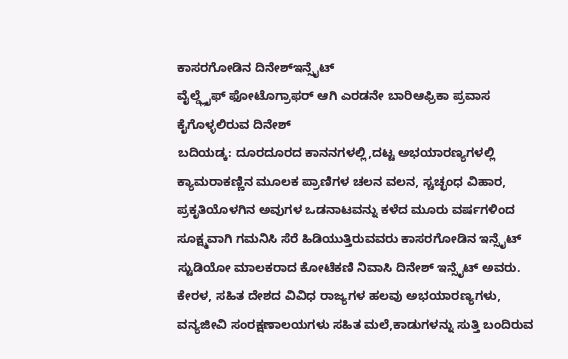ಕಾಸರಗೋಡಿನ ದಿನೇಶ್ಇನ್ಸೈಟ್
ವೈಲ್ಡ್ಲೈಫ್ ಫೋಟೊಗ್ರಾಫರ್ ಆಗಿ ಎರಡನೇ ಬಾರಿಆಫ್ರಿಕಾ ಪ್ರವಾಸ ಕೈಗೊಳ್ಳಲಿರುವ ದಿನೇಶ್
ಬದಿಯಡ್ಕ: ದೂರದೂರದ ಕಾನನಗಳಲ್ಲಿ,ದಟ್ಟ ಅಭಯಾರಣ್ಯಗಳಲ್ಲಿ ಕ್ಯಾಮರಾಕಣ್ಣಿನ ಮೂಲಕ ಪ್ರಾಣಿಗಳ ಚಲನ ವಲನ, ಸ್ಚಚ್ಛಂಧ ವಿಹಾರ, ಪ್ರಕೃತಿಯೊಳಗಿನ ಅವುಗಳ ಒಡನಾಟವನ್ನು ಕಳೆದ ಮೂರು ವರ್ಷಗಳಿಂದ ಸೂಕ್ಷ್ಮವಾಗಿ ಗಮನಿಸಿ ಸೆರೆ ಹಿಡಿಯುತ್ತಿರುವವರು ಕಾಸರಗೋಡಿನ ಇನ್ಸೈಟ್ ಸ್ಟುಡಿಯೋ ಮಾಲಕರಾದ ಕೋಟೆಕಣಿ ನಿವಾಸಿ ದಿನೇಶ್ ಇನ್ಸೈಟ್ ಅವರು. ಕೇರಳ, ಸಹಿತ ದೇಶದ ವಿವಿಧ ರಾಜ್ಯಗಳ ಹಲವು ಅಭಯಾರಣ್ಯಗಳು, ವನ್ಯಜೀವಿ ಸಂರಕ್ಷಣಾಲಯಗಳು ಸಹಿತ ಮಲೆ,ಕಾಡುಗಳನ್ನು ಸುತ್ತಿ ಬಂದಿರುವ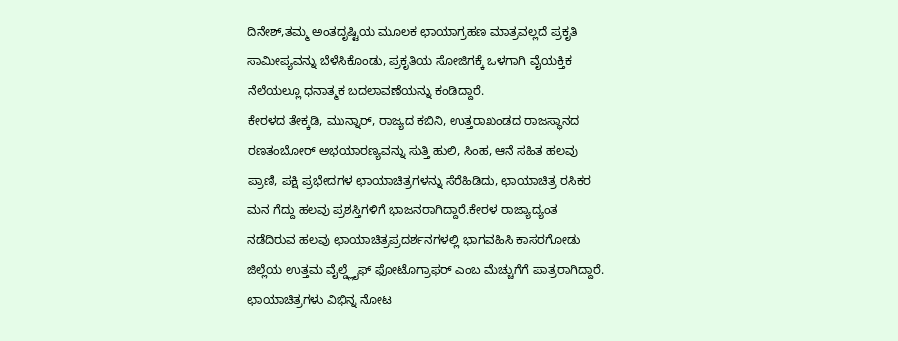ದಿನೇಶ್,ತಮ್ಮ ಅಂತದೃಷ್ಟಿಯ ಮೂಲಕ ಛಾಯಾಗ್ರಹಣ ಮಾತ್ರವಲ್ಲದೆ ಪ್ರಕೃತಿ ಸಾಮೀಪ್ಯವನ್ನು ಬೆಳೆಸಿಕೊಂಡು, ಪ್ರಕೃತಿಯ ಸೋಜಿಗಕ್ಕೆ ಒಳಗಾಗಿ ವೈಯಕ್ತಿಕ ನೆಲೆಯಲ್ಲೂ ಧನಾತ್ಮಕ ಬದಲಾವಣೆಯನ್ನು ಕಂಡಿದ್ದಾರೆ.
ಕೇರಳದ ತೇಕ್ಕಡಿ, ಮುನ್ನಾರ್, ರಾಜ್ಯದ ಕಬಿನಿ, ಉತ್ತರಾಖಂಡದ ರಾಜಸ್ಥಾನದ ರಣತಂಬೋರ್ ಅಭಯಾರಣ್ಯವನ್ನು ಸುತ್ತಿ ಹುಲಿ, ಸಿಂಹ, ಆನೆ ಸಹಿತ ಹಲವು ಪ್ರಾಣಿ, ಪಕ್ಷಿ ಪ್ರಭೇದಗಳ ಛಾಯಾಚಿತ್ರಗಳನ್ನು ಸೆರೆಹಿಡಿದು, ಛಾಯಾಚಿತ್ರ ರಸಿಕರ ಮನ ಗೆದ್ದು ಹಲವು ಪ್ರಶಸ್ತಿಗಳಿಗೆ ಭಾಜನರಾಗಿದ್ದಾರೆ.ಕೇರಳ ರಾಜ್ಯಾದ್ಯಂತ ನಡೆದಿರುವ ಹಲವು ಛಾಯಾಚಿತ್ರಪ್ರದರ್ಶನಗಳಲ್ಲಿ ಭಾಗವಹಿಸಿ ಕಾಸರಗೋಡು ಜಿಲ್ಲೆಯ ಉತ್ತಮ ವೈಲ್ಡ್ಲೈಫ್ ಫೋಟೊಗ್ರಾಫರ್ ಎಂಬ ಮೆಚ್ಚುಗೆಗೆ ಪಾತ್ರರಾಗಿದ್ದಾರೆ.
ಛಾಯಾಚಿತ್ರಗಳು ವಿಭಿನ್ನ ನೋಟ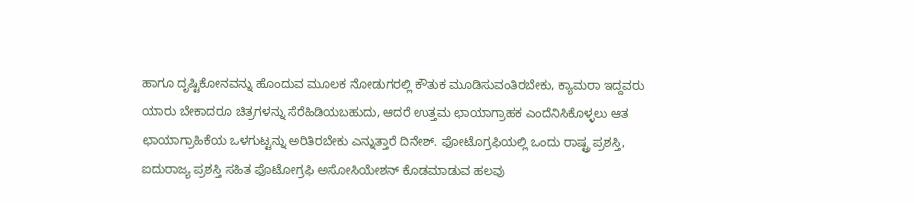ಹಾಗೂ ದೃಷ್ಟಿಕೋನವನ್ನು ಹೊಂದುವ ಮೂಲಕ ನೋಡುಗರಲ್ಲಿ ಕೌತುಕ ಮೂಡಿಸುವಂತಿರಬೇಕು, ಕ್ಯಾಮರಾ ಇದ್ದವರು ಯಾರು ಬೇಕಾದರೂ ಚಿತ್ರಗಳನ್ನು ಸೆರೆಹಿಡಿಯಬಹುದು, ಆದರೆ ಉತ್ತಮ ಛಾಯಾಗ್ರಾಹಕ ಎಂದೆನಿಸಿಕೊಳ್ಳಲು ಆತ ಛಾಯಾಗ್ರಾಹಿಕೆಯ ಒಳಗುಟ್ಟನ್ನು ಅರಿತಿರಬೇಕು ಎನ್ನುತ್ತಾರೆ ದಿನೇಶ್. ಫೋಟೊಗ್ರಫಿಯಲ್ಲಿ ಒಂದು ರಾಷ್ಟ್ರ ಪ್ರಶಸ್ತಿ, ಐದುರಾಜ್ಯ ಪ್ರಶಸ್ತಿ ಸಹಿತ ಫೊಟೋಗ್ರಫಿ ಅಸೋಸಿಯೇಶನ್ ಕೊಡಮಾಡುವ ಹಲವು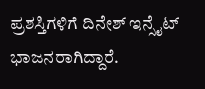ಪ್ರಶಸ್ತಿಗಳಿಗೆ ದಿನೇಶ್ ಇನ್ಸೈಟ್ ಭಾಜನರಾಗಿದ್ದಾರೆ.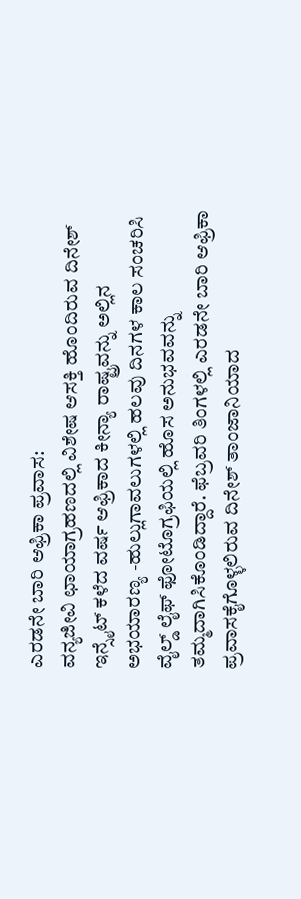ಎರಡನೇ ಬಾರಿ ಆಫ್ರಿಕಾ ಪ್ರವಾಸ:
ವನ್ಯಜೀವಿ ಛಾಯಾಗ್ರಹಣದಲ್ಲಿ ವಿಶೇಷ ಆಸಕ್ತಿ ಹೊಂದಿರುವ ದಿನೇಶ್ ಇನ್ಸೈಟ್ ಕಳೆದ ವರ್ಷ ಆಫ್ರಿಕಾದ ಕೀನ್ಯಾ ರಾಷ್ಟ್ರವನ್ನು ಅಲ್ಲಿನ ಅಭಯಾರಣ್ಯ -ಹುಲ್ಲುಗಾವಲುಗಳಲ್ಲಿ ಹಲವು ದಿನಗಳ ಕಾಲ ಸಂಚರಿಸಿ ವೈಲ್ಡ್ ಲೈಫ್ ಫೋಟೊಗ್ರಫಿಯಲ್ಲಿ ಹೊಸ ಅನುಭವವನ್ನು ತಮ್ಮದಾಗಿಸಿಕೊಂಡಿದ್ದಾರೆ. ಫೆಬ್ರವರಿ ತಿಂಗಳಲ್ಲಿ ಎರಡನೇ ಬಾರಿ ಆಫ್ರಿಕಾ ಪ್ರವಾಸಕೈಗೊಳ್ಳಲಿರುವ ದಿನೇಶ್ ತಾಂಜಾನಿಯಾದ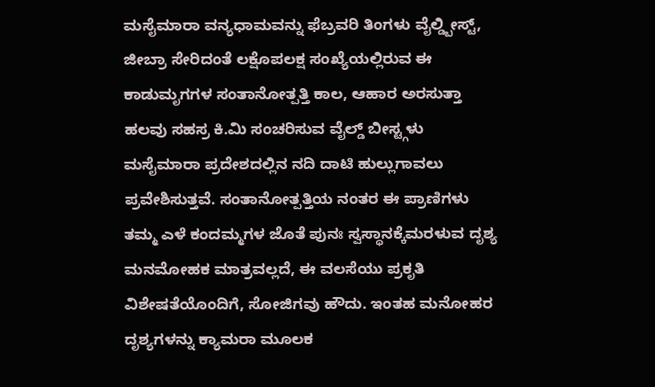ಮಸೈಮಾರಾ ವನ್ಯಧಾಮವನ್ನು ಫೆಬ್ರವರಿ ತಿಂಗಳು ವೈಲ್ಡ್ಬೀಸ್ಟ್, ಜೀಬ್ರಾ ಸೇರಿದಂತೆ ಲಕ್ಷೊಪಲಕ್ಷ ಸಂಖ್ಯೆಯಲ್ಲಿರುವ ಈ ಕಾಡುಮೃಗಗಳ ಸಂತಾನೋತ್ಪತ್ತಿ ಕಾಲ, ಆಹಾರ ಅರಸುತ್ತಾ ಹಲವು ಸಹಸ್ರ ಕಿ.ಮಿ ಸಂಚರಿಸುವ ವೈಲ್ಡ್ ಬೀಸ್ಟ್ಗಳು ಮಸೈಮಾರಾ ಪ್ರದೇಶದಲ್ಲಿನ ನದಿ ದಾಟಿ ಹುಲ್ಲುಗಾವಲು ಪ್ರವೇಶಿಸುತ್ತವೆ. ಸಂತಾನೋತ್ಪತ್ತಿಯ ನಂತರ ಈ ಪ್ರಾಣಿಗಳು ತಮ್ಮ ಎಳೆ ಕಂದಮ್ಮಗಳ ಜೊತೆ ಪುನಃ ಸ್ವಸ್ಥಾನಕ್ಕೆಮರಳುವ ದೃಶ್ಯ ಮನಮೋಹಕ ಮಾತ್ರವಲ್ಲದೆ, ಈ ವಲಸೆಯು ಪ್ರಕೃತಿ ವಿಶೇಷತೆಯೊಂದಿಗೆ, ಸೋಜಿಗವು ಹೌದು. ಇಂತಹ ಮನೋಹರ ದೃಶ್ಯಗಳನ್ನು ಕ್ಯಾಮರಾ ಮೂಲಕ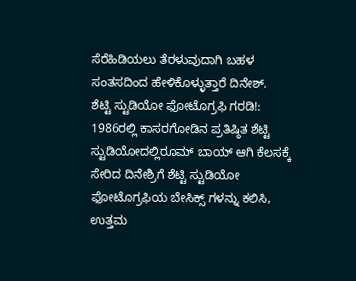ಸೆರೆಹಿಡಿಯಲು ತೆರಳುವುದಾಗಿ ಬಹಳ ಸಂತಸದಿಂದ ಹೇಳಿಕೊಳ್ಳುತ್ತಾರೆ ದಿನೇಶ್.
ಶೆಟ್ಟಿ ಸ್ಟುಡಿಯೋ ಫೋಟೊಗ್ರಫಿ ಗರಡಿ!:
1986ರಲ್ಲಿ ಕಾಸರಗೋಡಿನ ಪ್ರತಿಷ್ಠಿತ ಶೆಟ್ಟಿ ಸ್ಟುಡಿಯೋದಲ್ಲಿರೂಮ್ ಬಾಯ್ ಆಗಿ ಕೆಲಸಕ್ಕೆ ಸೇರಿದ ದಿನೇಶ್ರಿಗೆ ಶೆಟ್ಟಿ ಸ್ಟುಡಿಯೋ ಫೋಟೊಗ್ರಫಿಯ ಬೇಸಿಕ್ಸ್ ಗಳನ್ನು ಕಲಿಸಿ, ಉತ್ತಮ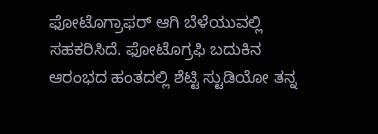ಫೋಟೊಗ್ರಾಫರ್ ಆಗಿ ಬೆಳೆಯುವಲ್ಲಿ ಸಹಕರಿಸಿದೆ. ಫೋಟೊಗ್ರಫಿ ಬದುಕಿನ ಆರಂಭದ ಹಂತದಲ್ಲಿ ಶೆಟ್ಟಿ ಸ್ಟುಡಿಯೋ ತನ್ನ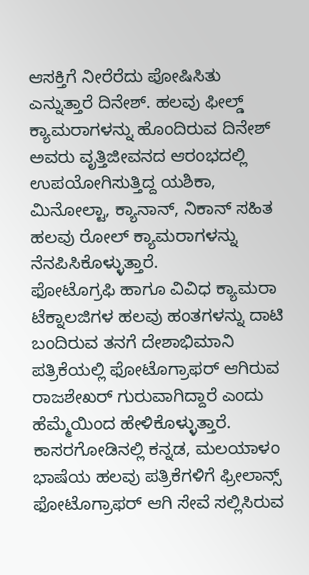ಆಸಕ್ತಿಗೆ ನೀರೆರೆದು ಪೋಷಿಸಿತು ಎನ್ನುತ್ತಾರೆ ದಿನೇಶ್. ಹಲವು ಫೀಲ್ಡ್ ಕ್ಯಾಮರಾಗಳನ್ನು ಹೊಂದಿರುವ ದಿನೇಶ್ ಅವರು ವೃತ್ತಿಜೀವನದ ಆರಂಭದಲ್ಲಿ ಉಪಯೋಗಿಸುತ್ತಿದ್ದ ಯಶಿಕಾ, ಮಿನೋಲ್ಟಾ, ಕ್ಯಾನಾನ್, ನಿಕಾನ್ ಸಹಿತ ಹಲವು ರೋಲ್ ಕ್ಯಾಮರಾಗಳನ್ನು ನೆನಪಿಸಿಕೊಳ್ಳುತ್ತಾರೆ.
ಫೋಟೊಗ್ರಫಿ ಹಾಗೂ ವಿವಿಧ ಕ್ಯಾಮರಾ ಟೆಕ್ನಾಲಜಿಗಳ ಹಲವು ಹಂತಗಳನ್ನು ದಾಟಿ ಬಂದಿರುವ ತನಗೆ ದೇಶಾಭಿಮಾನಿ ಪತ್ರಿಕೆಯಲ್ಲಿ ಫೋಟೊಗ್ರಾಫರ್ ಆಗಿರುವ ರಾಜಶೇಖರ್ ಗುರುವಾಗಿದ್ದಾರೆ ಎಂದು ಹೆಮ್ಮೆಯಿಂದ ಹೇಳಿಕೊಳ್ಳುತ್ತಾರೆ. ಕಾಸರಗೋಡಿನಲ್ಲಿ ಕನ್ನಡ, ಮಲಯಾಳಂ ಭಾಷೆಯ ಹಲವು ಪತ್ರಿಕೆಗಳಿಗೆ ಫ್ರೀಲಾನ್ಸ್ ಫೋಟೊಗ್ರಾಫರ್ ಆಗಿ ಸೇವೆ ಸಲ್ಲಿಸಿರುವ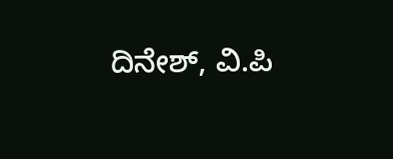ದಿನೇಶ್, ವಿ.ಪಿ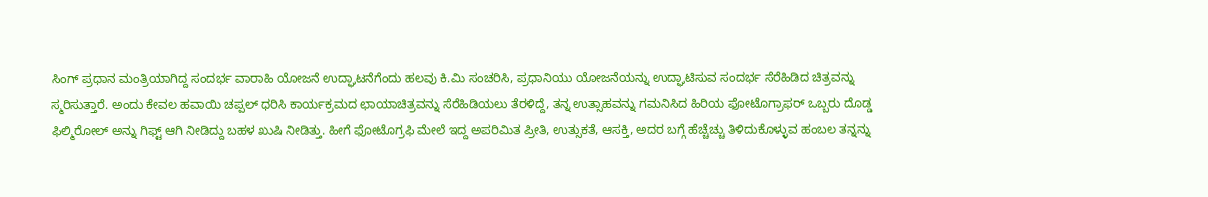ಸಿಂಗ್ ಪ್ರಧಾನ ಮಂತ್ರಿಯಾಗಿದ್ದ ಸಂದರ್ಭ ವಾರಾಹಿ ಯೋಜನೆ ಉದ್ಘಾಟನೆಗೆಂದು ಹಲವು ಕಿ.ಮಿ ಸಂಚರಿಸಿ, ಪ್ರಧಾನಿಯು ಯೋಜನೆಯನ್ನು ಉದ್ಘಾಟಿಸುವ ಸಂದರ್ಭ ಸೆರೆಹಿಡಿದ ಚಿತ್ರವನ್ನು ಸ್ಮರಿಸುತ್ತಾರೆ. ಅಂದು ಕೇವಲ ಹವಾಯಿ ಚಪ್ಪಲ್ ಧರಿಸಿ ಕಾರ್ಯಕ್ರಮದ ಛಾಯಾಚಿತ್ರವನ್ನು ಸೆರೆಹಿಡಿಯಲು ತೆರಳಿದ್ದೆ, ತನ್ನ ಉತ್ಸಾಹವನ್ನು ಗಮನಿಸಿದ ಹಿರಿಯ ಫೋಟೊಗ್ರಾಫರ್ ಒಬ್ಬರು ದೊಡ್ಡ ಫಿಲ್ಮಿರೋಲ್ ಅನ್ನು ಗಿಫ್ಟ್ ಆಗಿ ನೀಡಿದ್ದು ಬಹಳ ಖುಷಿ ನೀಡಿತ್ತು. ಹೀಗೆ ಫೋಟೊಗ್ರಫಿ ಮೇಲೆ ಇದ್ದ ಅಪರಿಮಿತ ಪ್ರೀತಿ, ಉತ್ಸುಕತೆ, ಆಸಕ್ತಿ, ಅದರ ಬಗ್ಗೆ ಹೆಚ್ಚೆಚ್ಚು ತಿಳಿದುಕೊಳ್ಳುವ ಹಂಬಲ ತನ್ನನ್ನು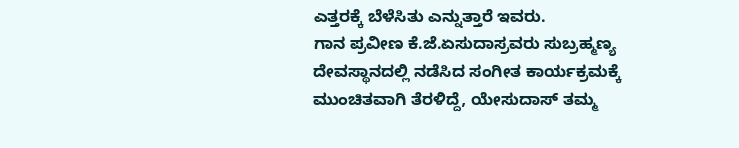ಎತ್ತರಕ್ಕೆ ಬೆಳೆಸಿತು ಎನ್ನುತ್ತಾರೆ ಇವರು.
ಗಾನ ಪ್ರವೀಣ ಕೆ.ಜೆ.ಏಸುದಾಸ್ರವರು ಸುಬ್ರಹ್ಮಣ್ಯ ದೇವಸ್ಥಾನದಲ್ಲಿ ನಡೆಸಿದ ಸಂಗೀತ ಕಾರ್ಯಕ್ರಮಕ್ಕೆ ಮುಂಚಿತವಾಗಿ ತೆರಳಿದ್ದೆ, ಯೇಸುದಾಸ್ ತಮ್ಮ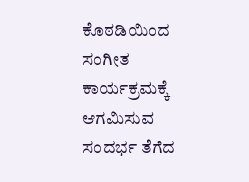ಕೊಠಡಿಯಿಂದ ಸಂಗೀತ ಕಾರ್ಯಕ್ರಮಕ್ಕೆ ಆಗಮಿಸುವ ಸಂದರ್ಭ ತೆಗೆದ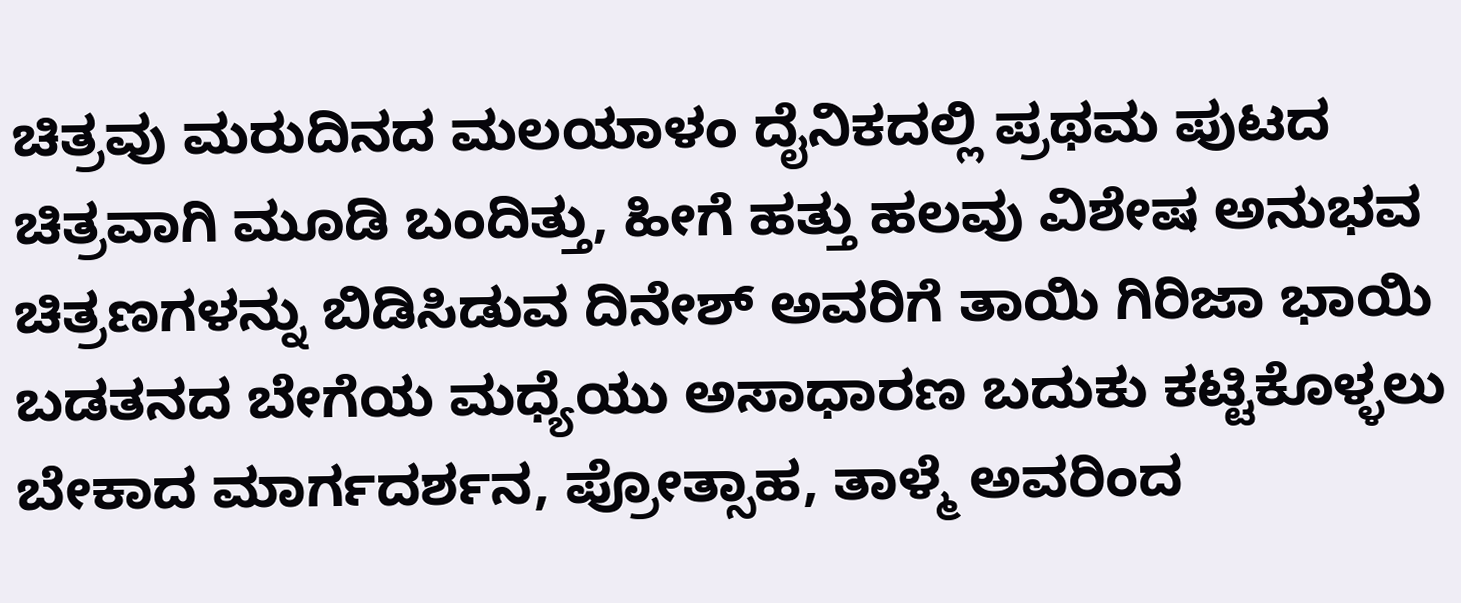ಚಿತ್ರವು ಮರುದಿನದ ಮಲಯಾಳಂ ದೈನಿಕದಲ್ಲಿ ಪ್ರಥಮ ಪುಟದ ಚಿತ್ರವಾಗಿ ಮೂಡಿ ಬಂದಿತ್ತು, ಹೀಗೆ ಹತ್ತು ಹಲವು ವಿಶೇಷ ಅನುಭವ ಚಿತ್ರಣಗಳನ್ನು ಬಿಡಿಸಿಡುವ ದಿನೇಶ್ ಅವರಿಗೆ ತಾಯಿ ಗಿರಿಜಾ ಭಾಯಿ ಬಡತನದ ಬೇಗೆಯ ಮಧ್ಯೆಯು ಅಸಾಧಾರಣ ಬದುಕು ಕಟ್ಟಿಕೊಳ್ಳಲು ಬೇಕಾದ ಮಾರ್ಗದರ್ಶನ, ಪ್ರೋತ್ಸಾಹ, ತಾಳ್ಮೆ ಅವರಿಂದ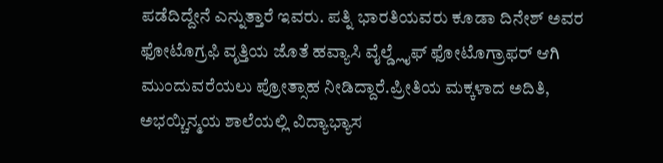ಪಡೆದಿದ್ದೇನೆ ಎನ್ನುತ್ತಾರೆ ಇವರು. ಪತ್ನಿ ಭಾರತಿಯವರು ಕೂಡಾ ದಿನೇಶ್ ಅವರ ಫೋಟೊಗ್ರಫಿ ವೃತ್ತಿಯ ಜೊತೆ ಹವ್ಯಾಸಿ ವೈಲ್ಡ್ಲೈಫ್ ಫೋಟೊಗ್ರಾಫರ್ ಆಗಿ ಮುಂದುವರೆಯಲು ಪ್ರೋತ್ಸಾಹ ನೀಡಿದ್ದಾರೆ.ಪ್ರೀತಿಯ ಮಕ್ಕಳಾದ ಅದಿತಿ, ಅಭಯ್ಚಿನ್ಮಯ ಶಾಲೆಯಲ್ಲಿ ವಿದ್ಯಾಭ್ಯಾಸ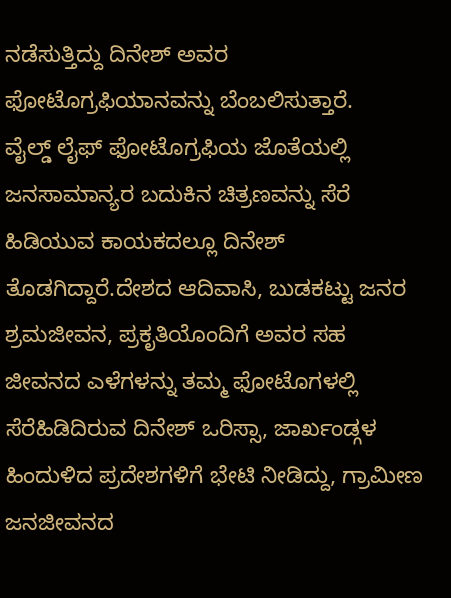ನಡೆಸುತ್ತಿದ್ದು ದಿನೇಶ್ ಅವರ ಫೋಟೊಗ್ರಫಿಯಾನವನ್ನು ಬೆಂಬಲಿಸುತ್ತಾರೆ.
ವೈಲ್ಡ್ ಲೈಫ್ ಫೋಟೊಗ್ರಫಿಯ ಜೊತೆಯಲ್ಲಿ ಜನಸಾಮಾನ್ಯರ ಬದುಕಿನ ಚಿತ್ರಣವನ್ನು ಸೆರೆ ಹಿಡಿಯುವ ಕಾಯಕದಲ್ಲೂ ದಿನೇಶ್ ತೊಡಗಿದ್ದಾರೆ.ದೇಶದ ಆದಿವಾಸಿ, ಬುಡಕಟ್ಟು ಜನರ ಶ್ರಮಜೀವನ, ಪ್ರಕೃತಿಯೊಂದಿಗೆ ಅವರ ಸಹ ಜೀವನದ ಎಳೆಗಳನ್ನು ತಮ್ಮ ಫೋಟೊಗಳಲ್ಲಿ ಸೆರೆಹಿಡಿದಿರುವ ದಿನೇಶ್ ಒರಿಸ್ಸಾ, ಜಾರ್ಖಂಡ್ಗಳ ಹಿಂದುಳಿದ ಪ್ರದೇಶಗಳಿಗೆ ಭೇಟಿ ನೀಡಿದ್ದು, ಗ್ರಾಮೀಣ ಜನಜೀವನದ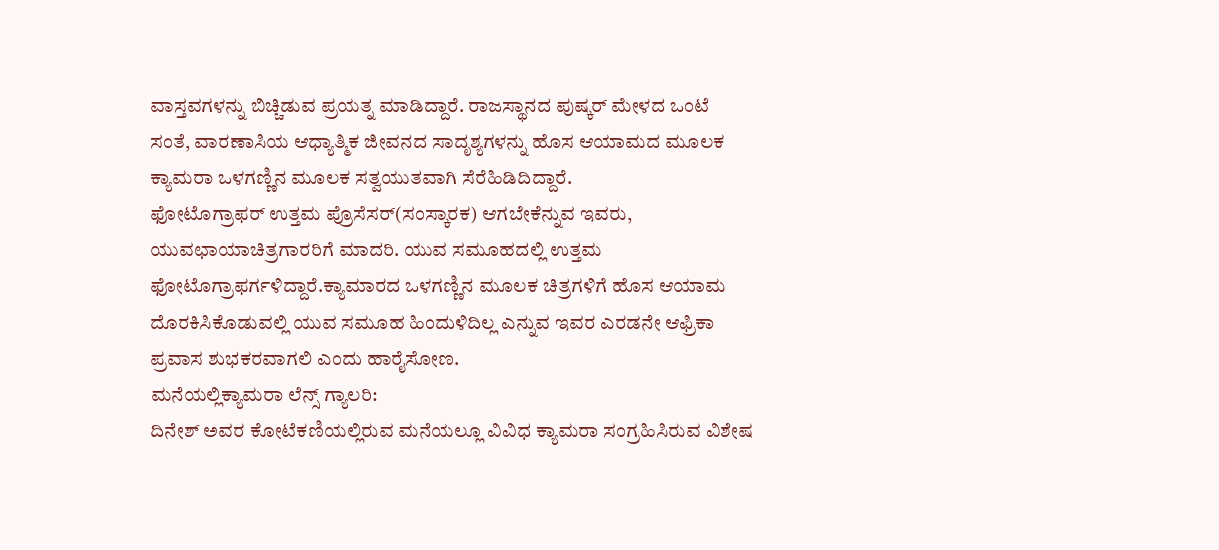ವಾಸ್ತವಗಳನ್ನು ಬಿಚ್ಚಿಡುವ ಪ್ರಯತ್ನ ಮಾಡಿದ್ದಾರೆ. ರಾಜಸ್ಥಾನದ ಪುಷ್ಕರ್ ಮೇಳದ ಒಂಟೆ ಸಂತೆ, ವಾರಣಾಸಿಯ ಆಧ್ಯಾತ್ಮಿಕ ಜೀವನದ ಸಾದೃಶ್ಯಗಳನ್ನು ಹೊಸ ಆಯಾಮದ ಮೂಲಕ ಕ್ಯಾಮರಾ ಒಳಗಣ್ಣಿನ ಮೂಲಕ ಸತ್ವಯುತವಾಗಿ ಸೆರೆಹಿಡಿದಿದ್ದಾರೆ.
ಫೋಟೊಗ್ರಾಫರ್ ಉತ್ತಮ ಪ್ರೊಸೆಸರ್(ಸಂಸ್ಕಾರಕ) ಆಗಬೇಕೆನ್ನುವ ಇವರು, ಯುವಛಾಯಾಚಿತ್ರಗಾರರಿಗೆ ಮಾದರಿ. ಯುವ ಸಮೂಹದಲ್ಲಿ ಉತ್ತಮ ಫೋಟೊಗ್ರಾಫರ್ಗಳಿದ್ದಾರೆ.ಕ್ಯಾಮಾರದ ಒಳಗಣ್ಣಿನ ಮೂಲಕ ಚಿತ್ರಗಳಿಗೆ ಹೊಸ ಆಯಾಮ ದೊರಕಿಸಿಕೊಡುವಲ್ಲಿ ಯುವ ಸಮೂಹ ಹಿಂದುಳಿದಿಲ್ಲ ಎನ್ನುವ ಇವರ ಎರಡನೇ ಆಫ್ರಿಕಾ ಪ್ರವಾಸ ಶುಭಕರವಾಗಲಿ ಎಂದು ಹಾರೈಸೋಣ.
ಮನೆಯಲ್ಲಿಕ್ಯಾಮರಾ ಲೆನ್ಸ್ ಗ್ಯಾಲರಿ:
ದಿನೇಶ್ ಅವರ ಕೋಟೆಕಣಿಯಲ್ಲಿರುವ ಮನೆಯಲ್ಲೂ ವಿವಿಧ ಕ್ಯಾಮರಾ ಸಂಗ್ರಹಿಸಿರುವ ವಿಶೇಷ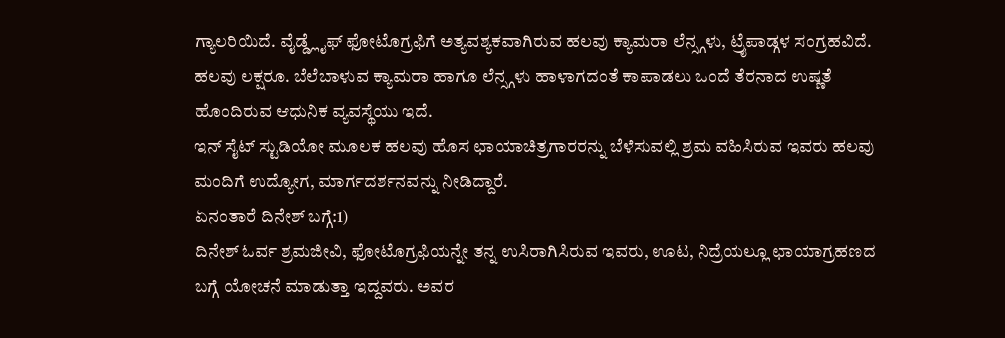ಗ್ಯಾಲರಿಯಿದೆ. ವೈಡ್ಡ್ಲೈಫ್ ಫೋಟೊಗ್ರಫಿಗೆ ಅತ್ಯವಶ್ಯಕವಾಗಿರುವ ಹಲವು ಕ್ಯಾಮರಾ ಲೆನ್ಸ್ಗಳು, ಟ್ರೈಪಾಡ್ಗಳ ಸಂಗ್ರಹವಿದೆ. ಹಲವು ಲಕ್ಷರೂ. ಬೆಲೆಬಾಳುವ ಕ್ಯಾಮರಾ ಹಾಗೂ ಲೆನ್ಸ್ಗಳು ಹಾಳಾಗದಂತೆ ಕಾಪಾಡಲು ಒಂದೆ ತೆರನಾದ ಉಷ್ಣತೆ ಹೊಂದಿರುವ ಆಧುನಿಕ ವ್ಯವಸ್ಥೆಯು ಇದೆ.
ಇನ್ ಸೈಟ್ ಸ್ಟುಡಿಯೋ ಮೂಲಕ ಹಲವು ಹೊಸ ಛಾಯಾಚಿತ್ರಗಾರರನ್ನು ಬೆಳೆಸುವಲ್ಲಿ ಶ್ರಮ ವಹಿಸಿರುವ ಇವರು ಹಲವು ಮಂದಿಗೆ ಉದ್ಯೋಗ, ಮಾರ್ಗದರ್ಶನವನ್ನು ನೀಡಿದ್ದಾರೆ.
ಏನಂತಾರೆ ದಿನೇಶ್ ಬಗ್ಗೆ:1)
ದಿನೇಶ್ ಓರ್ವ ಶ್ರಮಜೀವಿ, ಫೋಟೊಗ್ರಫಿಯನ್ನೇ ತನ್ನ ಉಸಿರಾಗಿಸಿರುವ ಇವರು, ಊಟ, ನಿದ್ರೆಯಲ್ಲೂ ಛಾಯಾಗ್ರಹಣದ ಬಗ್ಗೆ ಯೋಚನೆ ಮಾಡುತ್ತಾ ಇದ್ದವರು. ಅವರ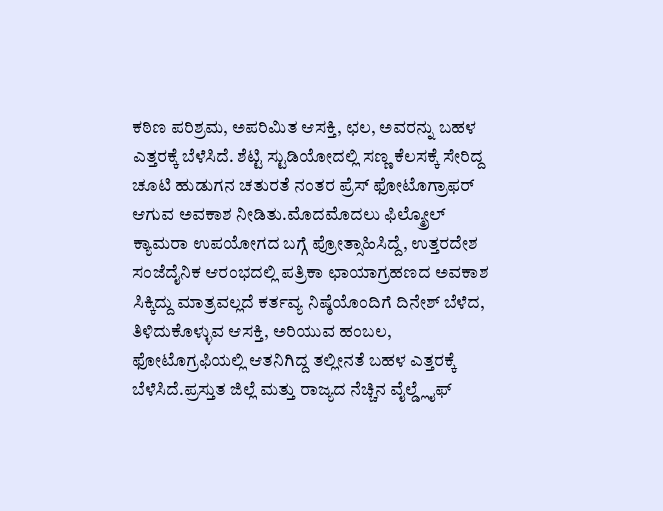ಕಠಿಣ ಪರಿಶ್ರಮ, ಅಪರಿಮಿತ ಆಸಕ್ತಿ, ಛಲ, ಅವರನ್ನು ಬಹಳ ಎತ್ತರಕ್ಕೆ ಬೆಳೆಸಿದೆ. ಶೆಟ್ಟಿ ಸ್ಟುಡಿಯೋದಲ್ಲಿ ಸಣ್ಣ ಕೆಲಸಕ್ಕೆ ಸೇರಿದ್ದ ಚೂಟಿ ಹುಡುಗನ ಚತುರತೆ ನಂತರ ಪ್ರೆಸ್ ಫೋಟೊಗ್ರಾಫರ್ ಆಗುವ ಅವಕಾಶ ನೀಡಿತು.ಮೊದಮೊದಲು ಫಿಲ್ಮ್ರೋಲ್ ಕ್ಯಾಮರಾ ಉಪಯೋಗದ ಬಗ್ಗೆ ಪ್ರೋತ್ಸಾಹಿಸಿದ್ದೆ, ಉತ್ತರದೇಶ ಸಂಜೆದೈನಿಕ ಆರಂಭದಲ್ಲಿ ಪತ್ರಿಕಾ ಛಾಯಾಗ್ರಹಣದ ಅವಕಾಶ ಸಿಕ್ಕಿದ್ದು ಮಾತ್ರವಲ್ಲದೆ ಕರ್ತವ್ಯ ನಿಷ್ಠೆಯೊಂದಿಗೆ ದಿನೇಶ್ ಬೆಳೆದ, ತಿಳಿದುಕೊಳ್ಳುವ ಆಸಕ್ತಿ, ಅರಿಯುವ ಹಂಬಲ, ಫೋಟೊಗ್ರಫಿಯಲ್ಲಿ ಆತನಿಗಿದ್ದ ತಲ್ಲೀನತೆ ಬಹಳ ಎತ್ತರಕ್ಕೆ ಬೆಳೆಸಿದೆ.ಪ್ರಸ್ತುತ ಜಿಲ್ಲೆ ಮತ್ತು ರಾಜ್ಯದ ನೆಚ್ಚಿನ ವೈಲ್ಡ್ಲೈಫ್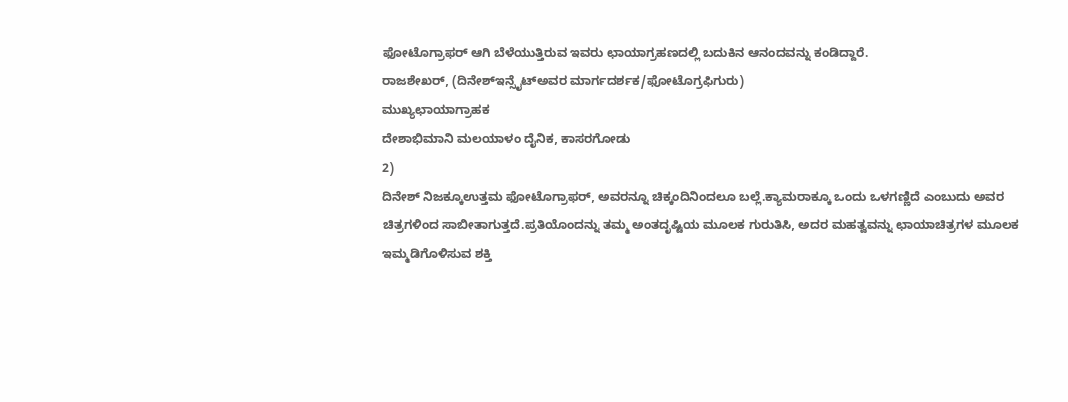ಫೋಟೊಗ್ರಾಫರ್ ಆಗಿ ಬೆಳೆಯುತ್ತಿರುವ ಇವರು ಛಾಯಾಗ್ರಹಣದಲ್ಲಿ ಬದುಕಿನ ಆನಂದವನ್ನು ಕಂಡಿದ್ದಾರೆ.
ರಾಜಶೇಖರ್, (ದಿನೇಶ್ಇನ್ಸೈಟ್ಅವರ ಮಾರ್ಗದರ್ಶಕ/ಫೋಟೊಗ್ರಫಿಗುರು)
ಮುಖ್ಯಛಾಯಾಗ್ರಾಹಕ
ದೇಶಾಭಿಮಾನಿ ಮಲಯಾಳಂ ದೈನಿಕ, ಕಾಸರಗೋಡು
2)
ದಿನೇಶ್ ನಿಜಕ್ಕೂಉತ್ತಮ ಫೋಟೊಗ್ರಾಫರ್, ಅವರನ್ನೂ ಚಿಕ್ಕಂದಿನಿಂದಲೂ ಬಲ್ಲೆ.ಕ್ಯಾಮರಾಕ್ಕೂ ಒಂದು ಒಳಗಣ್ಣಿದೆ ಎಂಬುದು ಅವರ ಚಿತ್ರಗಳಿಂದ ಸಾಬೀತಾಗುತ್ತದೆ.ಪ್ರತಿಯೊಂದನ್ನು ತಮ್ಮ ಅಂತದೃಷ್ಟಿಯ ಮೂಲಕ ಗುರುತಿಸಿ, ಅದರ ಮಹತ್ವವನ್ನು ಛಾಯಾಚಿತ್ರಗಳ ಮೂಲಕ ಇಮ್ಮಡಿಗೊಳಿಸುವ ಶಕ್ತಿ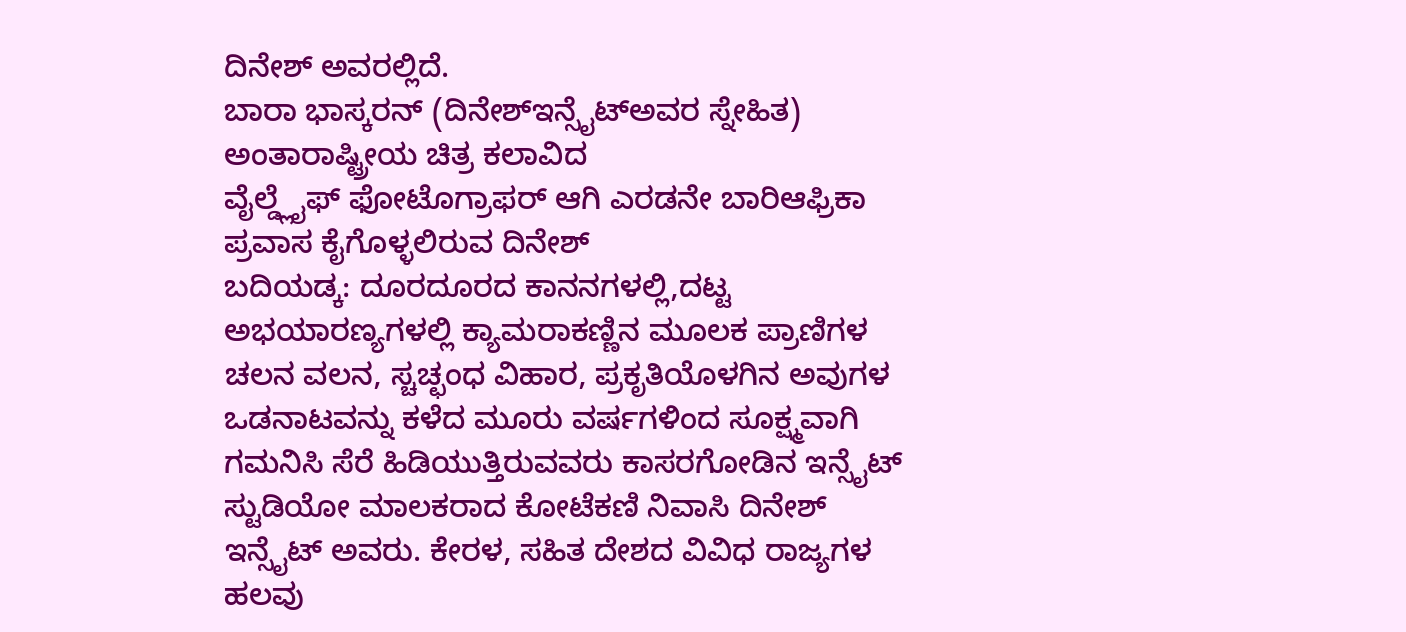ದಿನೇಶ್ ಅವರಲ್ಲಿದೆ.
ಬಾರಾ ಭಾಸ್ಕರನ್ (ದಿನೇಶ್ಇನ್ಸೈಟ್ಅವರ ಸ್ನೇಹಿತ)
ಅಂತಾರಾಷ್ಟ್ರೀಯ ಚಿತ್ರ ಕಲಾವಿದ
ವೈಲ್ಡ್ಲೈಫ್ ಫೋಟೊಗ್ರಾಫರ್ ಆಗಿ ಎರಡನೇ ಬಾರಿಆಫ್ರಿಕಾ ಪ್ರವಾಸ ಕೈಗೊಳ್ಳಲಿರುವ ದಿನೇಶ್
ಬದಿಯಡ್ಕ: ದೂರದೂರದ ಕಾನನಗಳಲ್ಲಿ,ದಟ್ಟ ಅಭಯಾರಣ್ಯಗಳಲ್ಲಿ ಕ್ಯಾಮರಾಕಣ್ಣಿನ ಮೂಲಕ ಪ್ರಾಣಿಗಳ ಚಲನ ವಲನ, ಸ್ಚಚ್ಛಂಧ ವಿಹಾರ, ಪ್ರಕೃತಿಯೊಳಗಿನ ಅವುಗಳ ಒಡನಾಟವನ್ನು ಕಳೆದ ಮೂರು ವರ್ಷಗಳಿಂದ ಸೂಕ್ಷ್ಮವಾಗಿ ಗಮನಿಸಿ ಸೆರೆ ಹಿಡಿಯುತ್ತಿರುವವರು ಕಾಸರಗೋಡಿನ ಇನ್ಸೈಟ್ ಸ್ಟುಡಿಯೋ ಮಾಲಕರಾದ ಕೋಟೆಕಣಿ ನಿವಾಸಿ ದಿನೇಶ್ ಇನ್ಸೈಟ್ ಅವರು. ಕೇರಳ, ಸಹಿತ ದೇಶದ ವಿವಿಧ ರಾಜ್ಯಗಳ ಹಲವು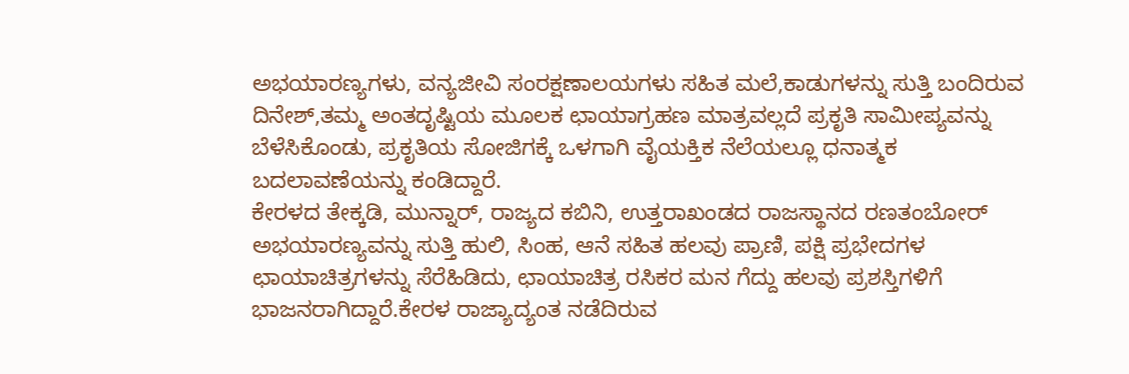ಅಭಯಾರಣ್ಯಗಳು, ವನ್ಯಜೀವಿ ಸಂರಕ್ಷಣಾಲಯಗಳು ಸಹಿತ ಮಲೆ,ಕಾಡುಗಳನ್ನು ಸುತ್ತಿ ಬಂದಿರುವ ದಿನೇಶ್,ತಮ್ಮ ಅಂತದೃಷ್ಟಿಯ ಮೂಲಕ ಛಾಯಾಗ್ರಹಣ ಮಾತ್ರವಲ್ಲದೆ ಪ್ರಕೃತಿ ಸಾಮೀಪ್ಯವನ್ನು ಬೆಳೆಸಿಕೊಂಡು, ಪ್ರಕೃತಿಯ ಸೋಜಿಗಕ್ಕೆ ಒಳಗಾಗಿ ವೈಯಕ್ತಿಕ ನೆಲೆಯಲ್ಲೂ ಧನಾತ್ಮಕ ಬದಲಾವಣೆಯನ್ನು ಕಂಡಿದ್ದಾರೆ.
ಕೇರಳದ ತೇಕ್ಕಡಿ, ಮುನ್ನಾರ್, ರಾಜ್ಯದ ಕಬಿನಿ, ಉತ್ತರಾಖಂಡದ ರಾಜಸ್ಥಾನದ ರಣತಂಬೋರ್ ಅಭಯಾರಣ್ಯವನ್ನು ಸುತ್ತಿ ಹುಲಿ, ಸಿಂಹ, ಆನೆ ಸಹಿತ ಹಲವು ಪ್ರಾಣಿ, ಪಕ್ಷಿ ಪ್ರಭೇದಗಳ ಛಾಯಾಚಿತ್ರಗಳನ್ನು ಸೆರೆಹಿಡಿದು, ಛಾಯಾಚಿತ್ರ ರಸಿಕರ ಮನ ಗೆದ್ದು ಹಲವು ಪ್ರಶಸ್ತಿಗಳಿಗೆ ಭಾಜನರಾಗಿದ್ದಾರೆ.ಕೇರಳ ರಾಜ್ಯಾದ್ಯಂತ ನಡೆದಿರುವ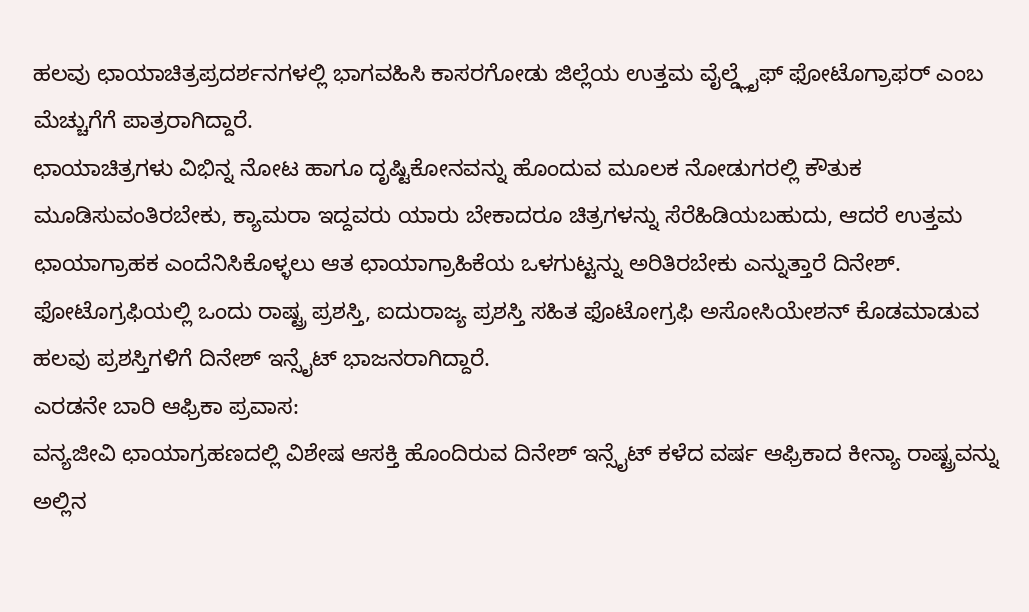ಹಲವು ಛಾಯಾಚಿತ್ರಪ್ರದರ್ಶನಗಳಲ್ಲಿ ಭಾಗವಹಿಸಿ ಕಾಸರಗೋಡು ಜಿಲ್ಲೆಯ ಉತ್ತಮ ವೈಲ್ಡ್ಲೈಫ್ ಫೋಟೊಗ್ರಾಫರ್ ಎಂಬ ಮೆಚ್ಚುಗೆಗೆ ಪಾತ್ರರಾಗಿದ್ದಾರೆ.
ಛಾಯಾಚಿತ್ರಗಳು ವಿಭಿನ್ನ ನೋಟ ಹಾಗೂ ದೃಷ್ಟಿಕೋನವನ್ನು ಹೊಂದುವ ಮೂಲಕ ನೋಡುಗರಲ್ಲಿ ಕೌತುಕ ಮೂಡಿಸುವಂತಿರಬೇಕು, ಕ್ಯಾಮರಾ ಇದ್ದವರು ಯಾರು ಬೇಕಾದರೂ ಚಿತ್ರಗಳನ್ನು ಸೆರೆಹಿಡಿಯಬಹುದು, ಆದರೆ ಉತ್ತಮ ಛಾಯಾಗ್ರಾಹಕ ಎಂದೆನಿಸಿಕೊಳ್ಳಲು ಆತ ಛಾಯಾಗ್ರಾಹಿಕೆಯ ಒಳಗುಟ್ಟನ್ನು ಅರಿತಿರಬೇಕು ಎನ್ನುತ್ತಾರೆ ದಿನೇಶ್. ಫೋಟೊಗ್ರಫಿಯಲ್ಲಿ ಒಂದು ರಾಷ್ಟ್ರ ಪ್ರಶಸ್ತಿ, ಐದುರಾಜ್ಯ ಪ್ರಶಸ್ತಿ ಸಹಿತ ಫೊಟೋಗ್ರಫಿ ಅಸೋಸಿಯೇಶನ್ ಕೊಡಮಾಡುವ ಹಲವು ಪ್ರಶಸ್ತಿಗಳಿಗೆ ದಿನೇಶ್ ಇನ್ಸೈಟ್ ಭಾಜನರಾಗಿದ್ದಾರೆ.
ಎರಡನೇ ಬಾರಿ ಆಫ್ರಿಕಾ ಪ್ರವಾಸ:
ವನ್ಯಜೀವಿ ಛಾಯಾಗ್ರಹಣದಲ್ಲಿ ವಿಶೇಷ ಆಸಕ್ತಿ ಹೊಂದಿರುವ ದಿನೇಶ್ ಇನ್ಸೈಟ್ ಕಳೆದ ವರ್ಷ ಆಫ್ರಿಕಾದ ಕೀನ್ಯಾ ರಾಷ್ಟ್ರವನ್ನು ಅಲ್ಲಿನ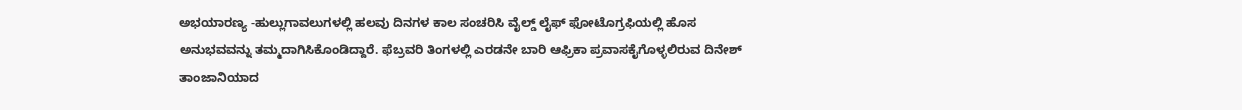ಅಭಯಾರಣ್ಯ -ಹುಲ್ಲುಗಾವಲುಗಳಲ್ಲಿ ಹಲವು ದಿನಗಳ ಕಾಲ ಸಂಚರಿಸಿ ವೈಲ್ಡ್ ಲೈಫ್ ಫೋಟೊಗ್ರಫಿಯಲ್ಲಿ ಹೊಸ ಅನುಭವವನ್ನು ತಮ್ಮದಾಗಿಸಿಕೊಂಡಿದ್ದಾರೆ. ಫೆಬ್ರವರಿ ತಿಂಗಳಲ್ಲಿ ಎರಡನೇ ಬಾರಿ ಆಫ್ರಿಕಾ ಪ್ರವಾಸಕೈಗೊಳ್ಳಲಿರುವ ದಿನೇಶ್ ತಾಂಜಾನಿಯಾದ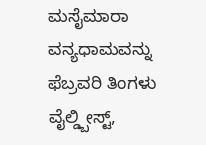ಮಸೈಮಾರಾ ವನ್ಯಧಾಮವನ್ನು ಫೆಬ್ರವರಿ ತಿಂಗಳು ವೈಲ್ಡ್ಬೀಸ್ಟ್,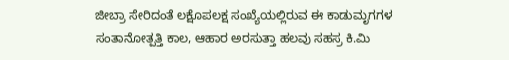ಜೀಬ್ರಾ ಸೇರಿದಂತೆ ಲಕ್ಷೊಪಲಕ್ಷ ಸಂಖ್ಯೆಯಲ್ಲಿರುವ ಈ ಕಾಡುಮೃಗಗಳ ಸಂತಾನೋತ್ಪತ್ತಿ ಕಾಲ, ಆಹಾರ ಅರಸುತ್ತಾ ಹಲವು ಸಹಸ್ರ ಕಿ.ಮಿ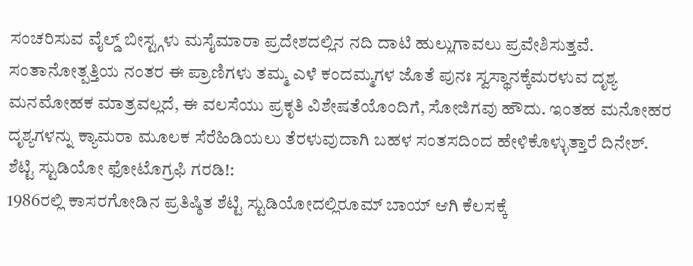ಸಂಚರಿಸುವ ವೈಲ್ಡ್ ಬೀಸ್ಟ್ಗಳು ಮಸೈಮಾರಾ ಪ್ರದೇಶದಲ್ಲಿನ ನದಿ ದಾಟಿ ಹುಲ್ಲುಗಾವಲು ಪ್ರವೇಶಿಸುತ್ತವೆ. ಸಂತಾನೋತ್ಪತ್ತಿಯ ನಂತರ ಈ ಪ್ರಾಣಿಗಳು ತಮ್ಮ ಎಳೆ ಕಂದಮ್ಮಗಳ ಜೊತೆ ಪುನಃ ಸ್ವಸ್ಥಾನಕ್ಕೆಮರಳುವ ದೃಶ್ಯ ಮನಮೋಹಕ ಮಾತ್ರವಲ್ಲದೆ, ಈ ವಲಸೆಯು ಪ್ರಕೃತಿ ವಿಶೇಷತೆಯೊಂದಿಗೆ, ಸೋಜಿಗವು ಹೌದು. ಇಂತಹ ಮನೋಹರ ದೃಶ್ಯಗಳನ್ನು ಕ್ಯಾಮರಾ ಮೂಲಕ ಸೆರೆಹಿಡಿಯಲು ತೆರಳುವುದಾಗಿ ಬಹಳ ಸಂತಸದಿಂದ ಹೇಳಿಕೊಳ್ಳುತ್ತಾರೆ ದಿನೇಶ್.
ಶೆಟ್ಟಿ ಸ್ಟುಡಿಯೋ ಫೋಟೊಗ್ರಫಿ ಗರಡಿ!:
1986ರಲ್ಲಿ ಕಾಸರಗೋಡಿನ ಪ್ರತಿಷ್ಠಿತ ಶೆಟ್ಟಿ ಸ್ಟುಡಿಯೋದಲ್ಲಿರೂಮ್ ಬಾಯ್ ಆಗಿ ಕೆಲಸಕ್ಕೆ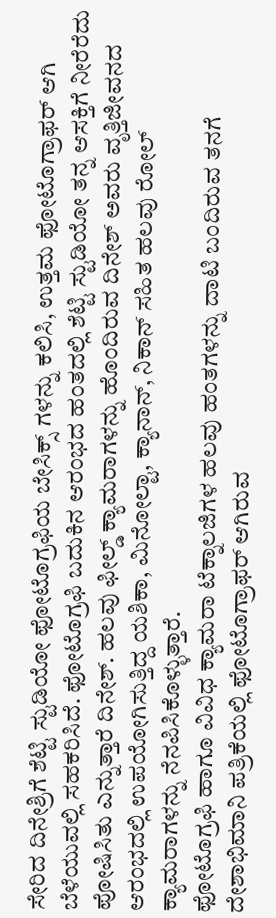ಸೇರಿದ ದಿನೇಶ್ರಿಗೆ ಶೆಟ್ಟಿ ಸ್ಟುಡಿಯೋ ಫೋಟೊಗ್ರಫಿಯ ಬೇಸಿಕ್ಸ್ ಗಳನ್ನು ಕಲಿಸಿ, ಉತ್ತಮ ಫೋಟೊಗ್ರಾಫರ್ ಆಗಿ ಬೆಳೆಯುವಲ್ಲಿ ಸಹಕರಿಸಿದೆ. ಫೋಟೊಗ್ರಫಿ ಬದುಕಿನ ಆರಂಭದ ಹಂತದಲ್ಲಿ ಶೆಟ್ಟಿ ಸ್ಟುಡಿಯೋ ತನ್ನ ಆಸಕ್ತಿಗೆ ನೀರೆರೆದು ಪೋಷಿಸಿತು ಎನ್ನುತ್ತಾರೆ ದಿನೇಶ್. ಹಲವು ಫೀಲ್ಡ್ ಕ್ಯಾಮರಾಗಳನ್ನು ಹೊಂದಿರುವ ದಿನೇಶ್ ಅವರು ವೃತ್ತಿಜೀವನದ ಆರಂಭದಲ್ಲಿ ಉಪಯೋಗಿಸುತ್ತಿದ್ದ ಯಶಿಕಾ, ಮಿನೋಲ್ಟಾ, ಕ್ಯಾನಾನ್, ನಿಕಾನ್ ಸಹಿತ ಹಲವು ರೋಲ್ ಕ್ಯಾಮರಾಗಳನ್ನು ನೆನಪಿಸಿಕೊಳ್ಳುತ್ತಾರೆ.
ಫೋಟೊಗ್ರಫಿ ಹಾಗೂ ವಿವಿಧ ಕ್ಯಾಮರಾ ಟೆಕ್ನಾಲಜಿಗಳ ಹಲವು ಹಂತಗಳನ್ನು ದಾಟಿ ಬಂದಿರುವ ತನಗೆ ದೇಶಾಭಿಮಾನಿ ಪತ್ರಿಕೆಯಲ್ಲಿ ಫೋಟೊಗ್ರಾಫರ್ ಆಗಿರುವ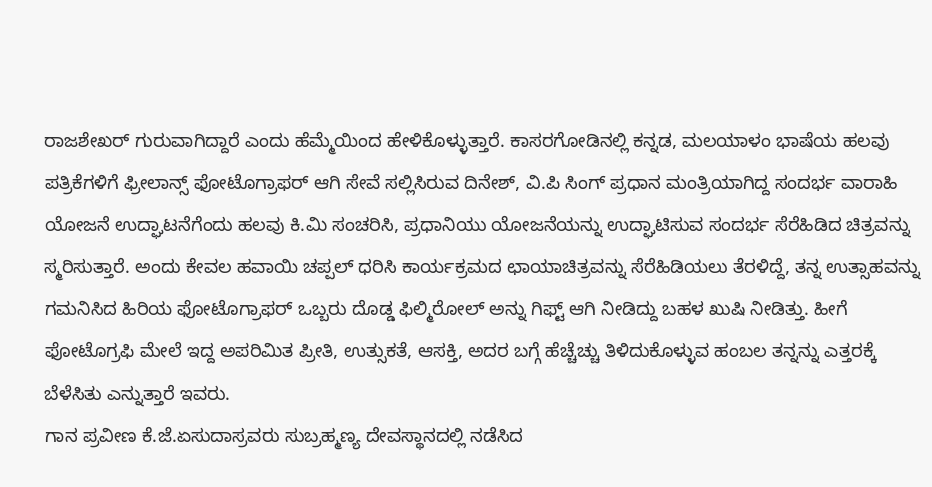ರಾಜಶೇಖರ್ ಗುರುವಾಗಿದ್ದಾರೆ ಎಂದು ಹೆಮ್ಮೆಯಿಂದ ಹೇಳಿಕೊಳ್ಳುತ್ತಾರೆ. ಕಾಸರಗೋಡಿನಲ್ಲಿ ಕನ್ನಡ, ಮಲಯಾಳಂ ಭಾಷೆಯ ಹಲವು ಪತ್ರಿಕೆಗಳಿಗೆ ಫ್ರೀಲಾನ್ಸ್ ಫೋಟೊಗ್ರಾಫರ್ ಆಗಿ ಸೇವೆ ಸಲ್ಲಿಸಿರುವ ದಿನೇಶ್, ವಿ.ಪಿ ಸಿಂಗ್ ಪ್ರಧಾನ ಮಂತ್ರಿಯಾಗಿದ್ದ ಸಂದರ್ಭ ವಾರಾಹಿ ಯೋಜನೆ ಉದ್ಘಾಟನೆಗೆಂದು ಹಲವು ಕಿ.ಮಿ ಸಂಚರಿಸಿ, ಪ್ರಧಾನಿಯು ಯೋಜನೆಯನ್ನು ಉದ್ಘಾಟಿಸುವ ಸಂದರ್ಭ ಸೆರೆಹಿಡಿದ ಚಿತ್ರವನ್ನು ಸ್ಮರಿಸುತ್ತಾರೆ. ಅಂದು ಕೇವಲ ಹವಾಯಿ ಚಪ್ಪಲ್ ಧರಿಸಿ ಕಾರ್ಯಕ್ರಮದ ಛಾಯಾಚಿತ್ರವನ್ನು ಸೆರೆಹಿಡಿಯಲು ತೆರಳಿದ್ದೆ, ತನ್ನ ಉತ್ಸಾಹವನ್ನು ಗಮನಿಸಿದ ಹಿರಿಯ ಫೋಟೊಗ್ರಾಫರ್ ಒಬ್ಬರು ದೊಡ್ಡ ಫಿಲ್ಮಿರೋಲ್ ಅನ್ನು ಗಿಫ್ಟ್ ಆಗಿ ನೀಡಿದ್ದು ಬಹಳ ಖುಷಿ ನೀಡಿತ್ತು. ಹೀಗೆ ಫೋಟೊಗ್ರಫಿ ಮೇಲೆ ಇದ್ದ ಅಪರಿಮಿತ ಪ್ರೀತಿ, ಉತ್ಸುಕತೆ, ಆಸಕ್ತಿ, ಅದರ ಬಗ್ಗೆ ಹೆಚ್ಚೆಚ್ಚು ತಿಳಿದುಕೊಳ್ಳುವ ಹಂಬಲ ತನ್ನನ್ನು ಎತ್ತರಕ್ಕೆ ಬೆಳೆಸಿತು ಎನ್ನುತ್ತಾರೆ ಇವರು.
ಗಾನ ಪ್ರವೀಣ ಕೆ.ಜೆ.ಏಸುದಾಸ್ರವರು ಸುಬ್ರಹ್ಮಣ್ಯ ದೇವಸ್ಥಾನದಲ್ಲಿ ನಡೆಸಿದ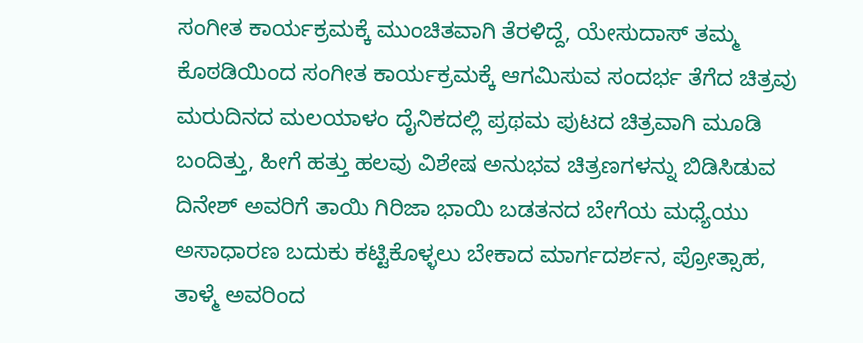ಸಂಗೀತ ಕಾರ್ಯಕ್ರಮಕ್ಕೆ ಮುಂಚಿತವಾಗಿ ತೆರಳಿದ್ದೆ, ಯೇಸುದಾಸ್ ತಮ್ಮ ಕೊಠಡಿಯಿಂದ ಸಂಗೀತ ಕಾರ್ಯಕ್ರಮಕ್ಕೆ ಆಗಮಿಸುವ ಸಂದರ್ಭ ತೆಗೆದ ಚಿತ್ರವು ಮರುದಿನದ ಮಲಯಾಳಂ ದೈನಿಕದಲ್ಲಿ ಪ್ರಥಮ ಪುಟದ ಚಿತ್ರವಾಗಿ ಮೂಡಿ ಬಂದಿತ್ತು, ಹೀಗೆ ಹತ್ತು ಹಲವು ವಿಶೇಷ ಅನುಭವ ಚಿತ್ರಣಗಳನ್ನು ಬಿಡಿಸಿಡುವ ದಿನೇಶ್ ಅವರಿಗೆ ತಾಯಿ ಗಿರಿಜಾ ಭಾಯಿ ಬಡತನದ ಬೇಗೆಯ ಮಧ್ಯೆಯು ಅಸಾಧಾರಣ ಬದುಕು ಕಟ್ಟಿಕೊಳ್ಳಲು ಬೇಕಾದ ಮಾರ್ಗದರ್ಶನ, ಪ್ರೋತ್ಸಾಹ, ತಾಳ್ಮೆ ಅವರಿಂದ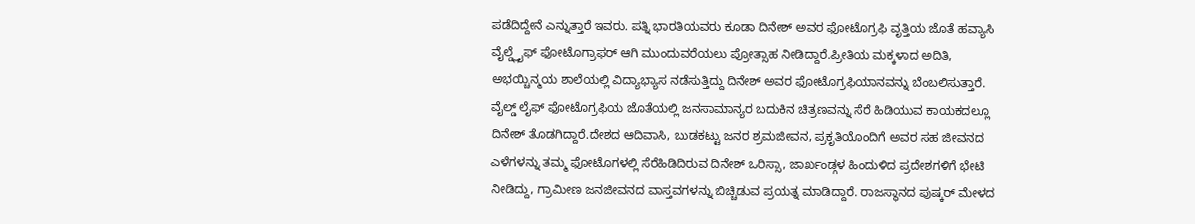ಪಡೆದಿದ್ದೇನೆ ಎನ್ನುತ್ತಾರೆ ಇವರು. ಪತ್ನಿ ಭಾರತಿಯವರು ಕೂಡಾ ದಿನೇಶ್ ಅವರ ಫೋಟೊಗ್ರಫಿ ವೃತ್ತಿಯ ಜೊತೆ ಹವ್ಯಾಸಿ ವೈಲ್ಡ್ಲೈಫ್ ಫೋಟೊಗ್ರಾಫರ್ ಆಗಿ ಮುಂದುವರೆಯಲು ಪ್ರೋತ್ಸಾಹ ನೀಡಿದ್ದಾರೆ.ಪ್ರೀತಿಯ ಮಕ್ಕಳಾದ ಅದಿತಿ, ಅಭಯ್ಚಿನ್ಮಯ ಶಾಲೆಯಲ್ಲಿ ವಿದ್ಯಾಭ್ಯಾಸ ನಡೆಸುತ್ತಿದ್ದು ದಿನೇಶ್ ಅವರ ಫೋಟೊಗ್ರಫಿಯಾನವನ್ನು ಬೆಂಬಲಿಸುತ್ತಾರೆ.
ವೈಲ್ಡ್ ಲೈಫ್ ಫೋಟೊಗ್ರಫಿಯ ಜೊತೆಯಲ್ಲಿ ಜನಸಾಮಾನ್ಯರ ಬದುಕಿನ ಚಿತ್ರಣವನ್ನು ಸೆರೆ ಹಿಡಿಯುವ ಕಾಯಕದಲ್ಲೂ ದಿನೇಶ್ ತೊಡಗಿದ್ದಾರೆ.ದೇಶದ ಆದಿವಾಸಿ, ಬುಡಕಟ್ಟು ಜನರ ಶ್ರಮಜೀವನ, ಪ್ರಕೃತಿಯೊಂದಿಗೆ ಅವರ ಸಹ ಜೀವನದ ಎಳೆಗಳನ್ನು ತಮ್ಮ ಫೋಟೊಗಳಲ್ಲಿ ಸೆರೆಹಿಡಿದಿರುವ ದಿನೇಶ್ ಒರಿಸ್ಸಾ, ಜಾರ್ಖಂಡ್ಗಳ ಹಿಂದುಳಿದ ಪ್ರದೇಶಗಳಿಗೆ ಭೇಟಿ ನೀಡಿದ್ದು, ಗ್ರಾಮೀಣ ಜನಜೀವನದ ವಾಸ್ತವಗಳನ್ನು ಬಿಚ್ಚಿಡುವ ಪ್ರಯತ್ನ ಮಾಡಿದ್ದಾರೆ. ರಾಜಸ್ಥಾನದ ಪುಷ್ಕರ್ ಮೇಳದ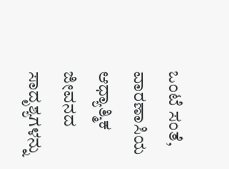ಒಂಟೆ ಸಂತೆ, ವಾರಣಾಸಿಯ ಆಧ್ಯಾತ್ಮಿಕ ಜೀವನದ ಸಾದೃಶ್ಯಗಳನ್ನು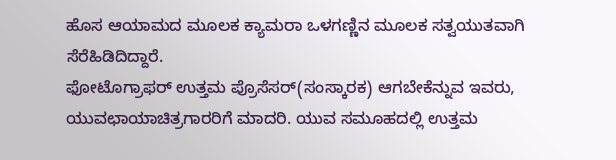ಹೊಸ ಆಯಾಮದ ಮೂಲಕ ಕ್ಯಾಮರಾ ಒಳಗಣ್ಣಿನ ಮೂಲಕ ಸತ್ವಯುತವಾಗಿ ಸೆರೆಹಿಡಿದಿದ್ದಾರೆ.
ಫೋಟೊಗ್ರಾಫರ್ ಉತ್ತಮ ಪ್ರೊಸೆಸರ್(ಸಂಸ್ಕಾರಕ) ಆಗಬೇಕೆನ್ನುವ ಇವರು, ಯುವಛಾಯಾಚಿತ್ರಗಾರರಿಗೆ ಮಾದರಿ. ಯುವ ಸಮೂಹದಲ್ಲಿ ಉತ್ತಮ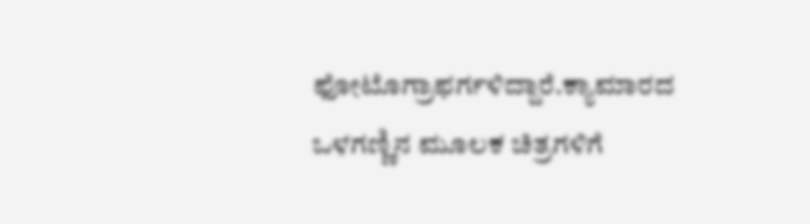ಫೋಟೊಗ್ರಾಫರ್ಗಳಿದ್ದಾರೆ.ಕ್ಯಾಮಾರದ ಒಳಗಣ್ಣಿನ ಮೂಲಕ ಚಿತ್ರಗಳಿಗೆ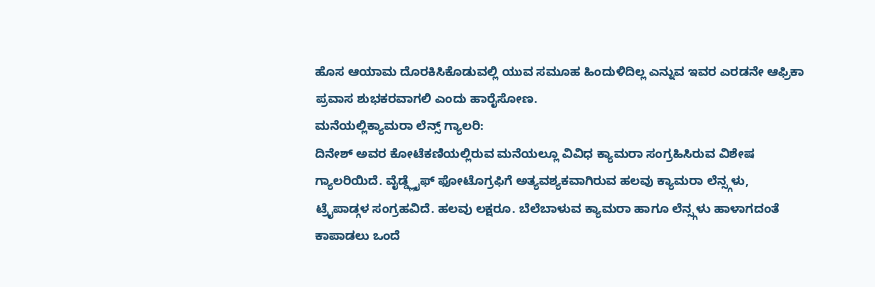ಹೊಸ ಆಯಾಮ ದೊರಕಿಸಿಕೊಡುವಲ್ಲಿ ಯುವ ಸಮೂಹ ಹಿಂದುಳಿದಿಲ್ಲ ಎನ್ನುವ ಇವರ ಎರಡನೇ ಆಫ್ರಿಕಾ ಪ್ರವಾಸ ಶುಭಕರವಾಗಲಿ ಎಂದು ಹಾರೈಸೋಣ.
ಮನೆಯಲ್ಲಿಕ್ಯಾಮರಾ ಲೆನ್ಸ್ ಗ್ಯಾಲರಿ:
ದಿನೇಶ್ ಅವರ ಕೋಟೆಕಣಿಯಲ್ಲಿರುವ ಮನೆಯಲ್ಲೂ ವಿವಿಧ ಕ್ಯಾಮರಾ ಸಂಗ್ರಹಿಸಿರುವ ವಿಶೇಷ ಗ್ಯಾಲರಿಯಿದೆ. ವೈಡ್ಡ್ಲೈಫ್ ಫೋಟೊಗ್ರಫಿಗೆ ಅತ್ಯವಶ್ಯಕವಾಗಿರುವ ಹಲವು ಕ್ಯಾಮರಾ ಲೆನ್ಸ್ಗಳು, ಟ್ರೈಪಾಡ್ಗಳ ಸಂಗ್ರಹವಿದೆ. ಹಲವು ಲಕ್ಷರೂ. ಬೆಲೆಬಾಳುವ ಕ್ಯಾಮರಾ ಹಾಗೂ ಲೆನ್ಸ್ಗಳು ಹಾಳಾಗದಂತೆ ಕಾಪಾಡಲು ಒಂದೆ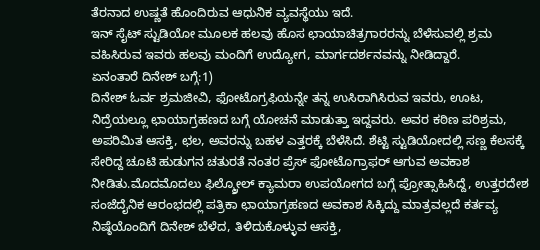ತೆರನಾದ ಉಷ್ಣತೆ ಹೊಂದಿರುವ ಆಧುನಿಕ ವ್ಯವಸ್ಥೆಯು ಇದೆ.
ಇನ್ ಸೈಟ್ ಸ್ಟುಡಿಯೋ ಮೂಲಕ ಹಲವು ಹೊಸ ಛಾಯಾಚಿತ್ರಗಾರರನ್ನು ಬೆಳೆಸುವಲ್ಲಿ ಶ್ರಮ ವಹಿಸಿರುವ ಇವರು ಹಲವು ಮಂದಿಗೆ ಉದ್ಯೋಗ, ಮಾರ್ಗದರ್ಶನವನ್ನು ನೀಡಿದ್ದಾರೆ.
ಏನಂತಾರೆ ದಿನೇಶ್ ಬಗ್ಗೆ:1)
ದಿನೇಶ್ ಓರ್ವ ಶ್ರಮಜೀವಿ, ಫೋಟೊಗ್ರಫಿಯನ್ನೇ ತನ್ನ ಉಸಿರಾಗಿಸಿರುವ ಇವರು, ಊಟ, ನಿದ್ರೆಯಲ್ಲೂ ಛಾಯಾಗ್ರಹಣದ ಬಗ್ಗೆ ಯೋಚನೆ ಮಾಡುತ್ತಾ ಇದ್ದವರು. ಅವರ ಕಠಿಣ ಪರಿಶ್ರಮ, ಅಪರಿಮಿತ ಆಸಕ್ತಿ, ಛಲ, ಅವರನ್ನು ಬಹಳ ಎತ್ತರಕ್ಕೆ ಬೆಳೆಸಿದೆ. ಶೆಟ್ಟಿ ಸ್ಟುಡಿಯೋದಲ್ಲಿ ಸಣ್ಣ ಕೆಲಸಕ್ಕೆ ಸೇರಿದ್ದ ಚೂಟಿ ಹುಡುಗನ ಚತುರತೆ ನಂತರ ಪ್ರೆಸ್ ಫೋಟೊಗ್ರಾಫರ್ ಆಗುವ ಅವಕಾಶ ನೀಡಿತು.ಮೊದಮೊದಲು ಫಿಲ್ಮ್ರೋಲ್ ಕ್ಯಾಮರಾ ಉಪಯೋಗದ ಬಗ್ಗೆ ಪ್ರೋತ್ಸಾಹಿಸಿದ್ದೆ, ಉತ್ತರದೇಶ ಸಂಜೆದೈನಿಕ ಆರಂಭದಲ್ಲಿ ಪತ್ರಿಕಾ ಛಾಯಾಗ್ರಹಣದ ಅವಕಾಶ ಸಿಕ್ಕಿದ್ದು ಮಾತ್ರವಲ್ಲದೆ ಕರ್ತವ್ಯ ನಿಷ್ಠೆಯೊಂದಿಗೆ ದಿನೇಶ್ ಬೆಳೆದ, ತಿಳಿದುಕೊಳ್ಳುವ ಆಸಕ್ತಿ,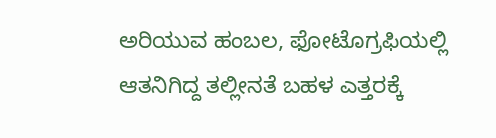ಅರಿಯುವ ಹಂಬಲ, ಫೋಟೊಗ್ರಫಿಯಲ್ಲಿ ಆತನಿಗಿದ್ದ ತಲ್ಲೀನತೆ ಬಹಳ ಎತ್ತರಕ್ಕೆ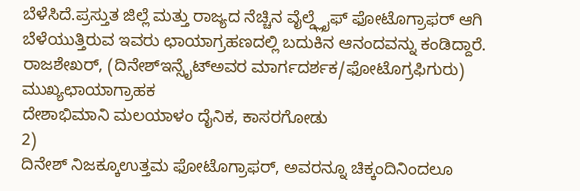ಬೆಳೆಸಿದೆ.ಪ್ರಸ್ತುತ ಜಿಲ್ಲೆ ಮತ್ತು ರಾಜ್ಯದ ನೆಚ್ಚಿನ ವೈಲ್ಡ್ಲೈಫ್ ಫೋಟೊಗ್ರಾಫರ್ ಆಗಿ ಬೆಳೆಯುತ್ತಿರುವ ಇವರು ಛಾಯಾಗ್ರಹಣದಲ್ಲಿ ಬದುಕಿನ ಆನಂದವನ್ನು ಕಂಡಿದ್ದಾರೆ.
ರಾಜಶೇಖರ್, (ದಿನೇಶ್ಇನ್ಸೈಟ್ಅವರ ಮಾರ್ಗದರ್ಶಕ/ಫೋಟೊಗ್ರಫಿಗುರು)
ಮುಖ್ಯಛಾಯಾಗ್ರಾಹಕ
ದೇಶಾಭಿಮಾನಿ ಮಲಯಾಳಂ ದೈನಿಕ, ಕಾಸರಗೋಡು
2)
ದಿನೇಶ್ ನಿಜಕ್ಕೂಉತ್ತಮ ಫೋಟೊಗ್ರಾಫರ್, ಅವರನ್ನೂ ಚಿಕ್ಕಂದಿನಿಂದಲೂ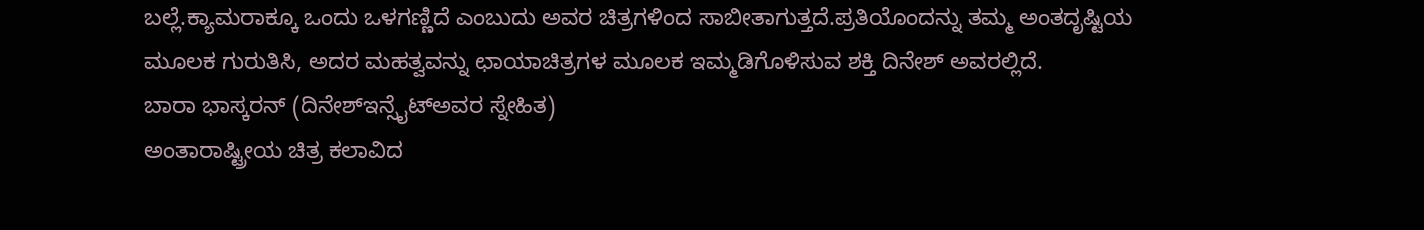ಬಲ್ಲೆ.ಕ್ಯಾಮರಾಕ್ಕೂ ಒಂದು ಒಳಗಣ್ಣಿದೆ ಎಂಬುದು ಅವರ ಚಿತ್ರಗಳಿಂದ ಸಾಬೀತಾಗುತ್ತದೆ.ಪ್ರತಿಯೊಂದನ್ನು ತಮ್ಮ ಅಂತದೃಷ್ಟಿಯ ಮೂಲಕ ಗುರುತಿಸಿ, ಅದರ ಮಹತ್ವವನ್ನು ಛಾಯಾಚಿತ್ರಗಳ ಮೂಲಕ ಇಮ್ಮಡಿಗೊಳಿಸುವ ಶಕ್ತಿ ದಿನೇಶ್ ಅವರಲ್ಲಿದೆ.
ಬಾರಾ ಭಾಸ್ಕರನ್ (ದಿನೇಶ್ಇನ್ಸೈಟ್ಅವರ ಸ್ನೇಹಿತ)
ಅಂತಾರಾಷ್ಟ್ರೀಯ ಚಿತ್ರ ಕಲಾವಿದ